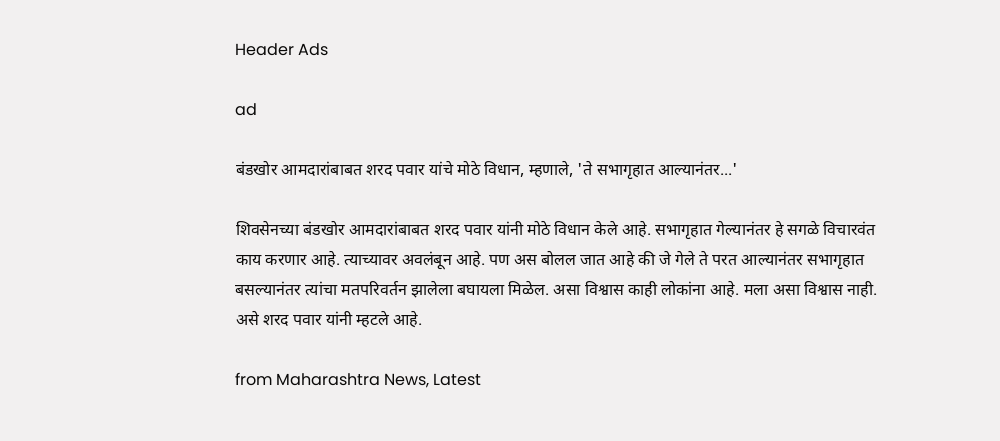Header Ads

ad

बंडखोर आमदारांबाबत शरद पवार यांचे मोठे विधान, म्हणाले, 'ते सभागृहात आल्यानंतर...'

शिवसेनच्या बंडखोर आमदारांबाबत शरद पवार यांनी मोठे विधान केले आहे. सभागृहात गेल्यानंतर हे सगळे विचारवंत काय करणार आहे. त्याच्यावर अवलंबून आहे. पण अस बोलल जात आहे की जे गेले ते परत आल्यानंतर सभागृहात बसल्यानंतर त्यांचा मतपरिवर्तन झालेला बघायला मिळेल. असा विश्वास काही लोकांना आहे. मला असा विश्वास नाही. असे शरद पवार यांनी म्हटले आहे.

from Maharashtra News, Latest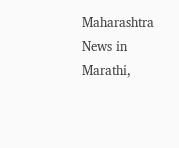Maharashtra News in Marathi,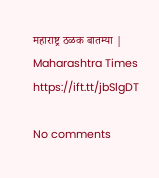महाराष्ट्र ठळक बातम्या | Maharashtra Times https://ift.tt/jbSlgDT

No comments